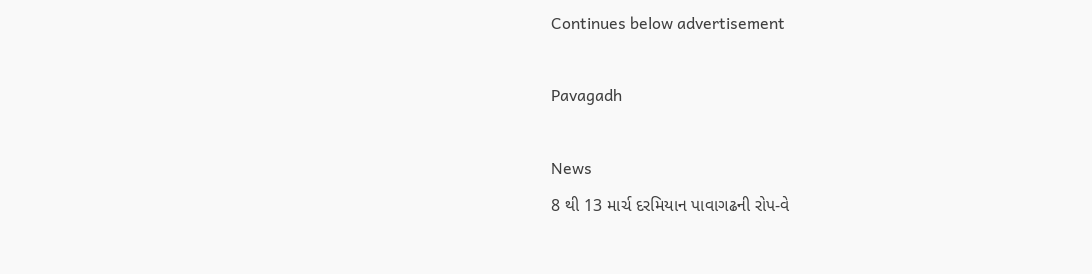Continues below advertisement

Pavagadh

News
8 થી 13 માર્ચ દરમિયાન પાવાગઢની રોપ-વે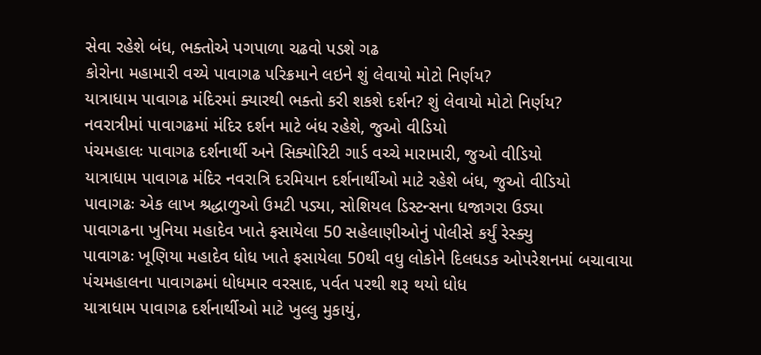સેવા રહેશે બંધ, ભક્તોએ પગપાળા ચઢવો પડશે ગઢ
કોરોના મહામારી વચ્યે પાવાગઢ પરિક્રમાને લઇને શું લેવાયો મોટો નિર્ણય?
યાત્રાધામ પાવાગઢ મંદિરમાં ક્યારથી ભક્તો કરી શકશે દર્શન? શું લેવાયો મોટો નિર્ણય?
નવરાત્રીમાં પાવાગઢમાં મંદિર દર્શન માટે બંધ રહેશે, જુઓ વીડિયો
પંચમહાલઃ પાવાગઢ દર્શનાર્થી અને સિક્યોરિટી ગાર્ડ વચ્ચે મારામારી, જુઓ વીડિયો
યાત્રાધામ પાવાગઢ મંદિર નવરાત્રિ દરમિયાન દર્શનાર્થીઓ માટે રહેશે બંધ, જુઓ વીડિયો
પાવાગઢઃ એક લાખ શ્રદ્ધાળુઓ ઉમટી પડ્યા, સોશિયલ ડિસ્ટન્સના ધજાગરા ઉડ્યા
પાવાગઢના ખુનિયા મહાદેવ ખાતે ફસાયેલા 50 સહેલાણીઓનું પોલીસે કર્યું રેસ્ક્યુ
પાવાગઢઃ ખૂણિયા મહાદેવ ધોધ ખાતે ફસાયેલા 50થી વધુ લોકોને દિલધડક ઓપરેશનમાં બચાવાયા
પંચમહાલના પાવાગઢમાં ધોધમાર વરસાદ, પર્વત પરથી શરૂ થયો ધોધ
યાત્રાધામ પાવાગઢ દર્શનાર્થીઓ માટે ખુલ્લુ મુકાયું,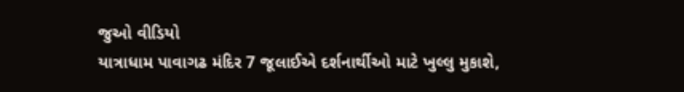જુઓ વીડિયો
યાત્રાધામ પાવાગઢ મંદિર 7 જૂલાઈએ દર્શનાર્થીઓ માટે ખુલ્લુ મુકાશે,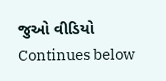જુઓ વીડિયો
Continues below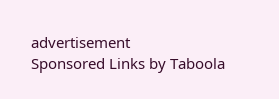advertisement
Sponsored Links by Taboola